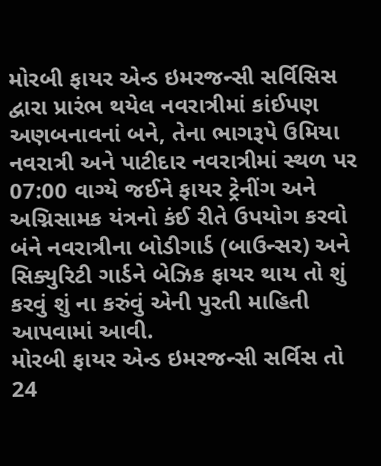મોરબી ફાયર એન્ડ ઇમરજન્સી સર્વિસિસ દ્વારા પ્રારંભ થયેલ નવરાત્રીમાં કાંઈપણ અણબનાવનાં બને, તેના ભાગરૂપે ઉમિયા નવરાત્રી અને પાટીદાર નવરાત્રીમાં સ્થળ પર 07:00 વાગ્યે જઈને ફાયર ટ્રેનીંગ અને અગ્નિસામક યંત્રનો કંઈ રીતે ઉપયોગ કરવો બંને નવરાત્રીના બોડીગાર્ડ (બાઉન્સર) અને સિક્યુરિટી ગાર્ડને બેઝિક ફાયર થાય તો શું કરવું શું ના કરુંવું એની પુરતી માહિતી આપવામાં આવી.
મોરબી ફાયર એન્ડ ઇમરજન્સી સર્વિસ તો 24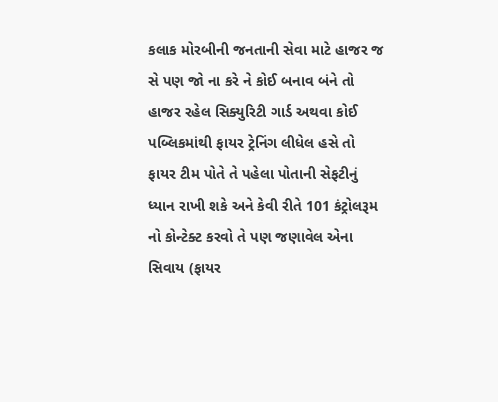કલાક મોરબીની જનતાની સેવા માટે હાજર જ સે પણ જો ના કરે ને કોઈ બનાવ બંને તો હાજર રહેલ સિક્યુરિટી ગાર્ડ અથવા કોઈ પબ્લિકમાંથી ફાયર ટ્રેનિંગ લીધેલ હસે તો ફાયર ટીમ પોતે તે પહેલા પોતાની સેફટીનું ધ્યાન રાખી શકે અને કેવી રીતે 101 કંટ્રોલરૂમ નો કોન્ટેક્ટ કરવો તે પણ જણાવેલ એના સિવાય (ફાયર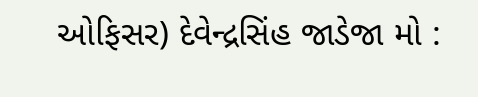ઓફિસર) દેવેન્દ્રસિંહ જાડેજા મો :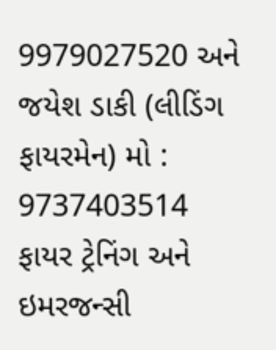9979027520 અને જયેશ ડાકી (લીડિંગ ફાયરમેન) મો : 9737403514 ફાયર ટ્રેનિંગ અને ઇમરજન્સી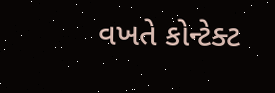વખતે કોન્ટેક્ટ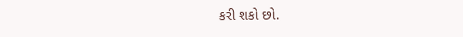કરી શકો છો.